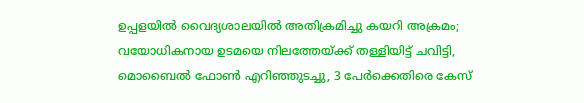ഉപ്പളയില്‍ വൈദ്യശാലയില്‍ അതിക്രമിച്ചു കയറി അക്രമം; വയോധികനായ ഉടമയെ നിലത്തേയ്ക്ക് തള്ളിയിട്ട് ചവിട്ടി, മൊബൈല്‍ ഫോണ്‍ എറിഞ്ഞുടച്ചു, 3 പേര്‍ക്കെതിരെ കേസ്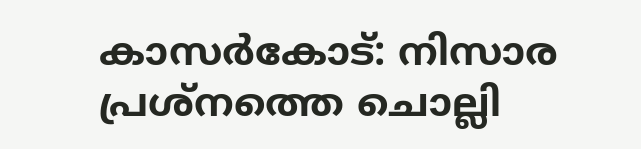കാസര്‍കോട്: നിസാര പ്രശ്‌നത്തെ ചൊല്ലി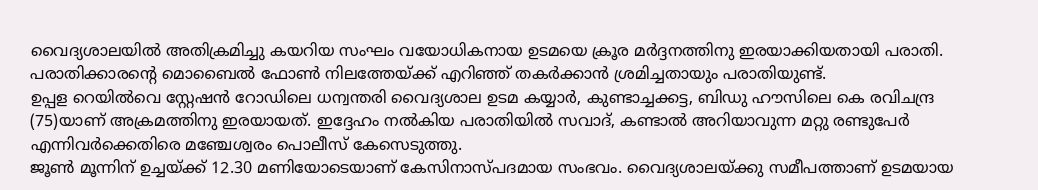വൈദ്യശാലയില്‍ അതിക്രമിച്ചു കയറിയ സംഘം വയോധികനായ ഉടമയെ ക്രൂര മര്‍ദ്ദനത്തിനു ഇരയാക്കിയതായി പരാതി. പരാതിക്കാരന്റെ മൊബൈല്‍ ഫോണ്‍ നിലത്തേയ്ക്ക് എറിഞ്ഞ് തകർക്കാൻ ശ്രമിച്ചതായും പരാതിയുണ്ട്.
ഉപ്പള റെയില്‍വെ സ്റ്റേഷന്‍ റോഡിലെ ധന്വന്തരി വൈദ്യശാല ഉടമ കയ്യാര്‍, കുണ്ടാച്ചക്കട്ട, ബിഡു ഹൗസിലെ കെ രവിചന്ദ്ര (75)യാണ് അക്രമത്തിനു ഇരയായത്. ഇദ്ദേഹം നല്‍കിയ പരാതിയില്‍ സവാദ്, കണ്ടാല്‍ അറിയാവുന്ന മറ്റു രണ്ടുപേര്‍ എന്നിവര്‍ക്കെതിരെ മഞ്ചേശ്വരം പൊലീസ് കേസെടുത്തു.
ജൂണ്‍ മൂന്നിന് ഉച്ചയ്ക്ക് 12.30 മണിയോടെയാണ് കേസിനാസ്പദമായ സംഭവം. വൈദ്യശാലയ്ക്കു സമീപത്താണ് ഉടമയായ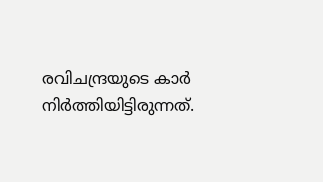രവിചന്ദ്രയുടെ കാര്‍ നിര്‍ത്തിയിട്ടിരുന്നത്.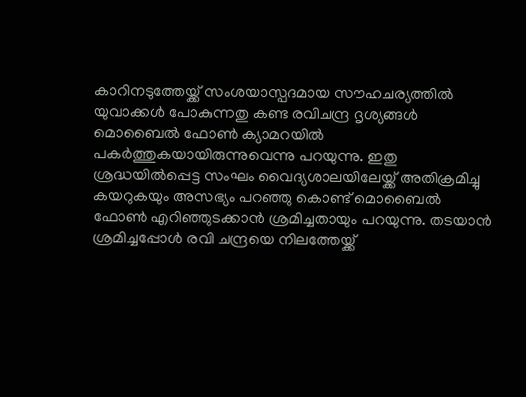കാറിനടുത്തേയ്ക്ക് സംശയാസ്പദമായ സൗഹചര്യത്തില്‍ യുവാക്കള്‍ പോകുന്നതു കണ്ട രവിചന്ദ്ര ദൃശ്യങ്ങള്‍ മൊബൈല്‍ ഫോണ്‍ ക്യാമറയില്‍ പകര്‍ത്തുകയായിരുന്നുവെന്നു പറയുന്നു. ഇതു ശ്രദ്ധയില്‍പ്പെട്ട സംഘം വൈദ്യശാലയിലേയ്ക്ക് അതിക്രമിച്ചു കയറുകയും അസഭ്യം പറഞ്ഞു കൊണ്ട് മൊബൈല്‍ ഫോണ്‍ എറിഞ്ഞുടക്കാന്‍ ശ്രമിച്ചതായും പറയുന്നു. തടയാന്‍ ശ്രമിച്ചപ്പോള്‍ രവി ചന്ദ്രയെ നിലത്തേയ്ക്ക്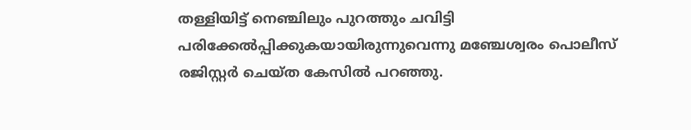തള്ളിയിട്ട് നെഞ്ചിലും പുറത്തും ചവിട്ടി പരിക്കേല്‍പ്പിക്കുകയായിരുന്നുവെന്നു മഞ്ചേശ്വരം പൊലീസ് രജിസ്റ്റര്‍ ചെയ്ത കേസില്‍ പറഞ്ഞു.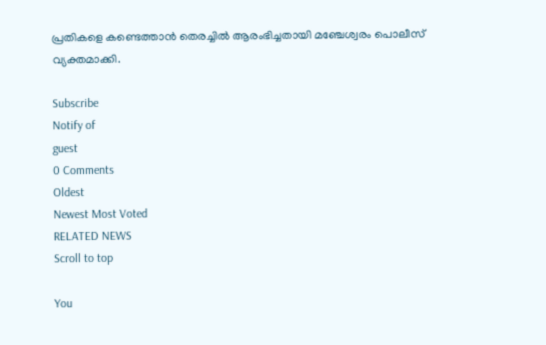പ്രതികളെ കണ്ടെത്താന്‍ തെരച്ചില്‍ ആരംഭിച്ചതായി മഞ്ചേശ്വരം പൊലീസ് വ്യക്തമാക്കി.

Subscribe
Notify of
guest
0 Comments
Oldest
Newest Most Voted
RELATED NEWS
Scroll to top

You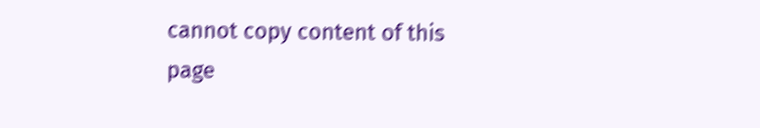cannot copy content of this page